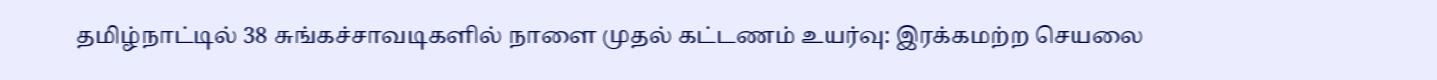தமிழ்நாட்டில் 38 சுங்கச்சாவடிகளில் நாளை முதல் கட்டணம் உயர்வு: இரக்கமற்ற செயலை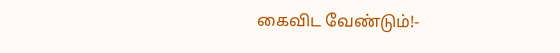கைவிட வேண்டும்!-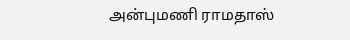அன்புமணி ராமதாஸ்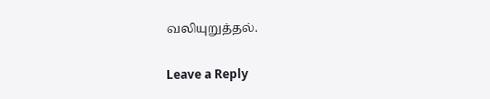வலியுறுத்தல்.

Leave a Reply